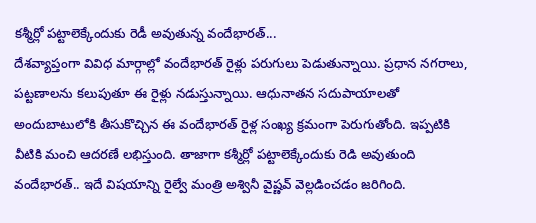కశ్మీర్లో పట్టాలెక్కేందుకు రెడీ అవుతున్న వందేభారత్...
దేశవ్యాప్తంగా వివిధ మార్గాల్లో వందేభారత్ రైళ్లు పరుగులు పెడుతున్నాయి. ప్రధాన నగరాలు, పట్టణాలను కలుపుతూ ఈ రైళ్లు నడుస్తున్నాయి. ఆధునాతన సదుపాయాలతో అందుబాటులోకి తీసుకొచ్చిన ఈ వందేభారత్ రైళ్ల సంఖ్య క్రమంగా పెరుగుతోంది. ఇప్పటికి వీటికి మంచి ఆదరణే లభిస్తుంది. తాజాగా కశ్మీర్లో పట్టాలెక్కేందుకు రెడి అవుతుంది వందేభారత్.. ఇదే విషయాన్ని రైల్వే మంత్రి అశ్వినీ వైష్ణవ్ వెల్లడించడం జరిగింది.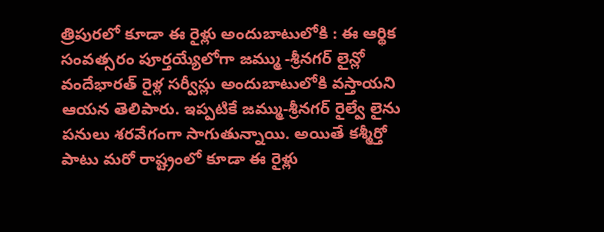త్రిపురలో కూడా ఈ రైళ్లు అందుబాటులోకి : ఈ ఆర్థిక సంవత్సరం పూర్తయ్యేలోగా జమ్ము -శ్రీనగర్ లైన్లో వందేభారత్ రైళ్ల సర్వీస్లు అందుబాటులోకి వస్తాయని ఆయన తెలిపారు. ఇప్పటికే జమ్ము-శ్రీనగర్ రైల్వే లైను పనులు శరవేగంగా సాగుతున్నాయి. అయితే కశ్మీర్తో పాటు మరో రాష్ట్రంలో కూడా ఈ రైళ్లు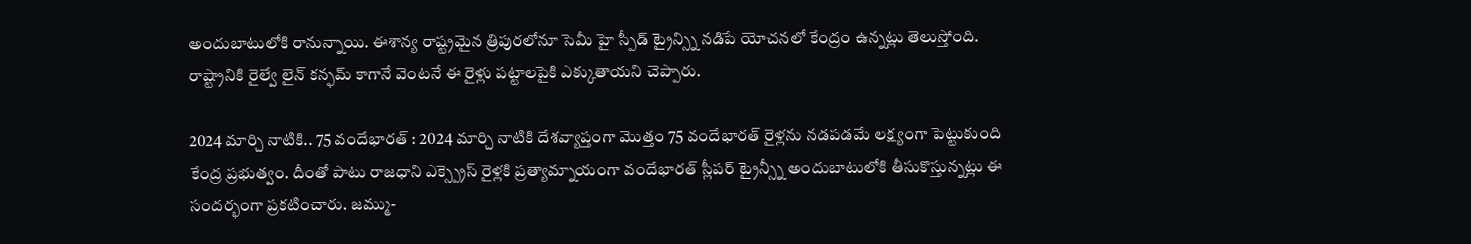అందుబాటులోకి రానున్నాయి. ఈశాన్య రాష్ట్రమైన త్రిపురలోనూ సెమీ హై స్పీడ్ ట్రైన్స్ని నడిపే యోచనలో కేంద్రం ఉన్నట్లు తెలుస్తోంది. రాష్ట్రానికి రైల్వే లైన్ కన్ఫమ్ కాగానే వెంటనే ఈ రైళ్లు పట్టాలపైకి ఎక్కుతాయని చెప్పారు.

2024 మార్చి నాటికి.. 75 వందేభారత్ : 2024 మార్చి నాటికి దేశవ్యాప్తంగా మొత్తం 75 వందేభారత్ రైళ్లను నడపడమే లక్ష్యంగా పెట్టుకుంది కేంద్ర ప్రభుత్వం. దీంతో పాటు రాజధాని ఎక్స్ప్రెస్ రైళ్లకి ప్రత్యామ్నాయంగా వందేభారత్ స్లీపర్ ట్రైన్స్నీ అందుబాటులోకి తీసుకొస్తున్నట్లు ఈ సందర్భంగా ప్రకటించారు. జమ్ము-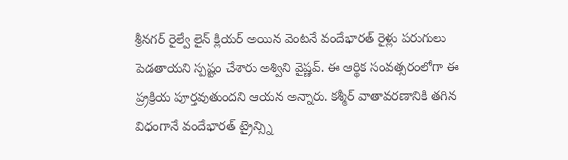శ్రీనగర్ రైల్వే లైన్ క్లియర్ అయిన వెంటనే వందేభారత్ రైళ్లు పరుగులు పెడతాయని స్పష్టం చేశారు అశ్విని వైష్ణవ్. ఈ ఆర్థిక సంవత్సరంలోగా ఈ ప్ర్రక్రియ పూర్తవుతుందని ఆయన అన్నారు. కశ్మీర్ వాతావరణానికి తగిన విధంగానే వందేభారత్ ట్రైన్స్ని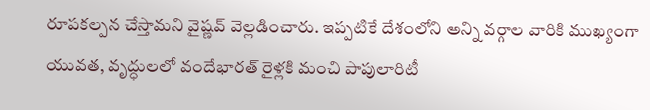రూపకల్పన చేస్తామని వైష్ణవ్ వెల్లడించారు. ఇప్పటికే దేశంలోని అన్ని వర్గాల వారికి ముఖ్యంగా యువత, వృద్ధులలో వందేభారత్ రైళ్లకి మంచి పాపులారిటీ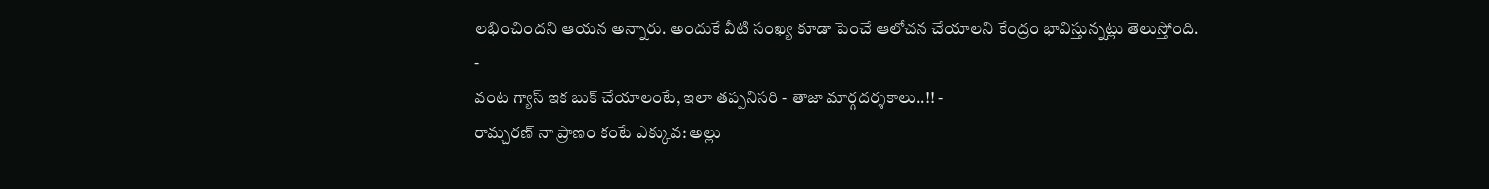లభించిందని ఆయన అన్నారు. అందుకే వీటి సంఖ్య కూడా పెంచే ఆలోచన చేయాలని కేంద్రం భావిస్తున్నట్లు తెలుస్తోంది.
-
వంట గ్యాస్ ఇక బుక్ చేయాలంటే, ఇలా తప్పనిసరి - తాజా మార్గదర్శకాలు..!! -
రామ్చరణ్ నా ప్రాణం కంటే ఎక్కువ: అల్లు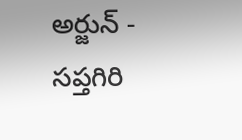అర్జున్ -
సప్తగిరి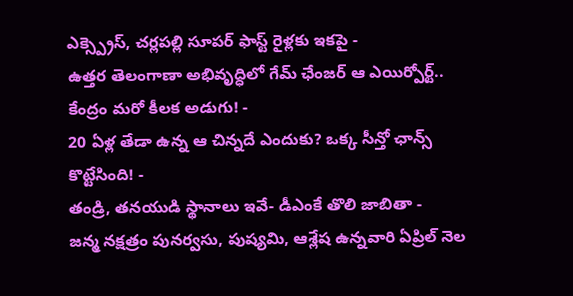ఎక్స్ప్రెస్, చర్లపల్లి సూపర్ ఫాస్ట్ రైళ్లకు ఇకపై -
ఉత్తర తెలంగాణా అభివృద్ధిలో గేమ్ ఛేంజర్ ఆ ఎయిర్పోర్ట్.. కేంద్రం మరో కీలక అడుగు! -
20 ఏళ్ల తేడా ఉన్న ఆ చిన్నదే ఎందుకు? ఒక్క సీన్తో ఛాన్స్ కొట్టేసింది! -
తండ్రి, తనయుడి స్థానాలు ఇవే- డీఎంకే తొలి జాబితా -
జన్మ నక్షత్రం పునర్వసు, పుష్యమి, ఆశ్లేష ఉన్నవారి ఏప్రిల్ నెల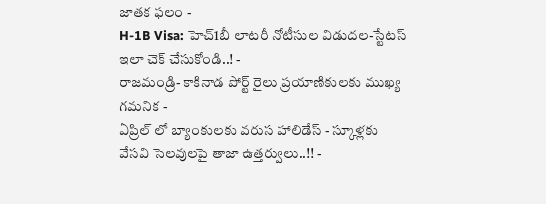జాతక ఫలం -
H-1B Visa: హెచ్1బీ లాటరీ నోటీసుల విడుదల-స్టేటస్ ఇలా చెక్ చేసుకోండి..! -
రాజమండ్రి- కాకినాడ పోర్ట్ రైలు ప్రయాణికులకు ముఖ్య గమనిక -
ఏప్రిల్ లో బ్యాంకులకు వరుస హాలిడేస్ - స్కూళ్లకు వేసవి సెలవులపై తాజా ఉత్తర్వులు..!! -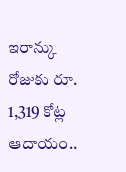ఇరాన్కు రోజుకు రూ. 1,319 కోట్ల ఆదాయం..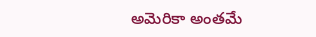అమెరికా అంతమే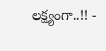లక్ష్యంగా..!! -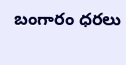బంగారం ధరలు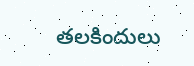తలకిందులు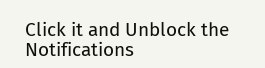Click it and Unblock the Notifications